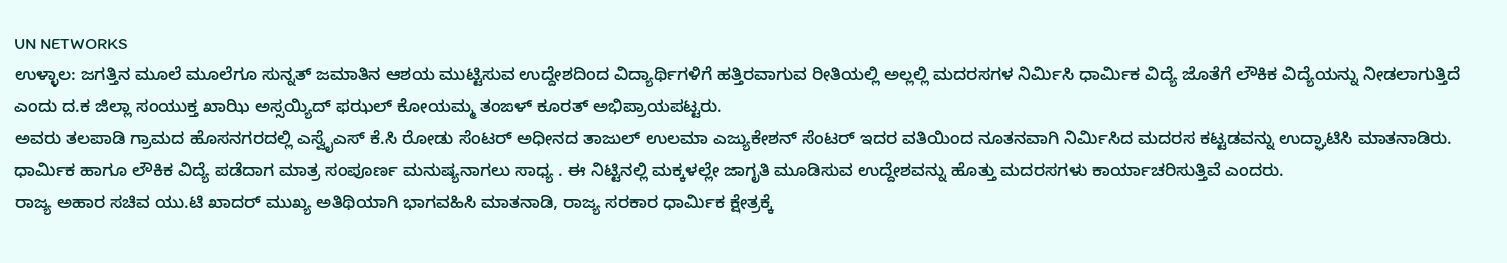UN NETWORKS
ಉಳ್ಳಾಲ: ಜಗತ್ತಿನ ಮೂಲೆ ಮೂಲೆಗೂ ಸುನ್ನತ್ ಜಮಾತಿನ ಆಶಯ ಮುಟ್ಟಿಸುವ ಉದ್ದೇಶದಿಂದ ವಿದ್ಯಾರ್ಥಿಗಳಿಗೆ ಹತ್ತಿರವಾಗುವ ರೀತಿಯಲ್ಲಿ ಅಲ್ಲಲ್ಲಿ ಮದರಸಗಳ ನಿರ್ಮಿಸಿ ಧಾರ್ಮಿಕ ವಿದ್ಯೆ ಜೊತೆಗೆ ಲೌಕಿಕ ವಿದ್ಯೆಯನ್ನು ನೀಡಲಾಗುತ್ತಿದೆ ಎಂದು ದ.ಕ ಜಿಲ್ಲಾ ಸಂಯುಕ್ತ ಖಾಝಿ ಅಸ್ಸಯ್ಯಿದ್ ಫಝಲ್ ಕೋಯಮ್ಮ ತಂಙಳ್ ಕೂರತ್ ಅಭಿಪ್ರಾಯಪಟ್ಟರು.
ಅವರು ತಲಪಾಡಿ ಗ್ರಾಮದ ಹೊಸನಗರದಲ್ಲಿ ಎಸ್ವೈಎಸ್ ಕೆ.ಸಿ ರೋಡು ಸೆಂಟರ್ ಅಧೀನದ ತಾಜುಲ್ ಉಲಮಾ ಎಜ್ಯುಕೇಶನ್ ಸೆಂಟರ್ ಇದರ ವತಿಯಿಂದ ನೂತನವಾಗಿ ನಿರ್ಮಿಸಿದ ಮದರಸ ಕಟ್ಟಡವನ್ನು ಉದ್ಘಾಟಿಸಿ ಮಾತನಾಡಿರು.
ಧಾರ್ಮಿಕ ಹಾಗೂ ಲೌಕಿಕ ವಿದ್ಯೆ ಪಡೆದಾಗ ಮಾತ್ರ ಸಂಪೂರ್ಣ ಮನುಷ್ಯನಾಗಲು ಸಾಧ್ಯ . ಈ ನಿಟ್ಟಿನಲ್ಲಿ ಮಕ್ಕಳಲ್ಲೇ ಜಾಗೃತಿ ಮೂಡಿಸುವ ಉದ್ದೇಶವನ್ನು ಹೊತ್ತು ಮದರಸಗಳು ಕಾರ್ಯಾಚರಿಸುತ್ತಿವೆ ಎಂದರು.
ರಾಜ್ಯ ಅಹಾರ ಸಚಿವ ಯು.ಟಿ ಖಾದರ್ ಮುಖ್ಯ ಅತಿಥಿಯಾಗಿ ಭಾಗವಹಿಸಿ ಮಾತನಾಡಿ, ರಾಜ್ಯ ಸರಕಾರ ಧಾರ್ಮಿಕ ಕ್ಷೇತ್ರಕ್ಕೆ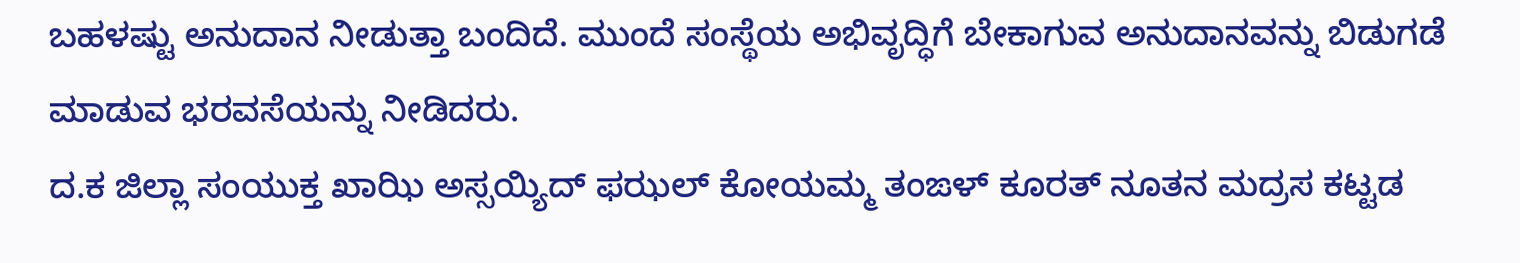ಬಹಳಷ್ಟು ಅನುದಾನ ನೀಡುತ್ತಾ ಬಂದಿದೆ. ಮುಂದೆ ಸಂಸ್ಥೆಯ ಅಭಿವೃದ್ಧಿಗೆ ಬೇಕಾಗುವ ಅನುದಾನವನ್ನು ಬಿಡುಗಡೆ ಮಾಡುವ ಭರವಸೆಯನ್ನು ನೀಡಿದರು.
ದ.ಕ ಜಿಲ್ಲಾ ಸಂಯುಕ್ತ ಖಾಝಿ ಅಸ್ಸಯ್ಯಿದ್ ಫಝಲ್ ಕೋಯಮ್ಮ ತಂಙಳ್ ಕೂರತ್ ನೂತನ ಮದ್ರಸ ಕಟ್ಟಡ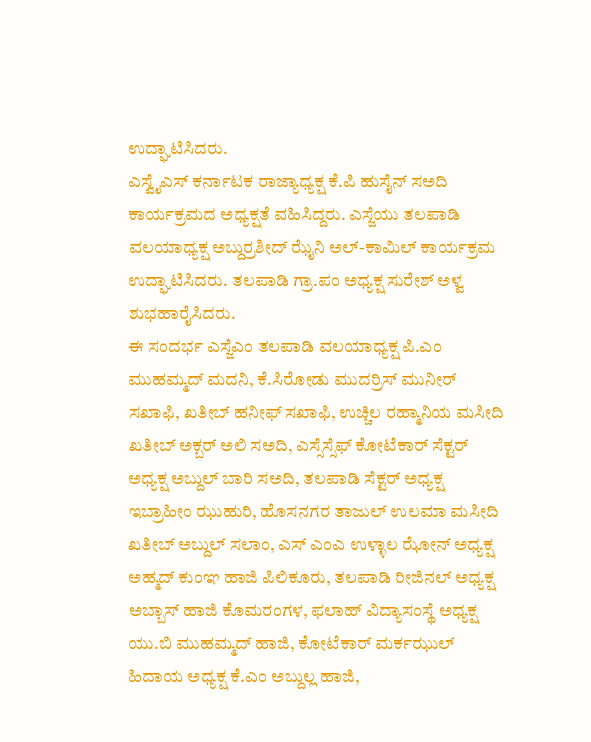ಉದ್ಘಾಟಿಸಿದರು.
ಎಸ್ವೈಎಸ್ ಕರ್ನಾಟಕ ರಾಜ್ಯಾಧ್ಯಕ್ಷ ಕೆ.ಪಿ ಹುಸೈನ್ ಸಅದಿ ಕಾರ್ಯಕ್ರಮದ ಅಧ್ಯಕ್ಷತೆ ವಹಿಸಿದ್ದರು. ಎಸ್ಜೆಯು ತಲಪಾಡಿ ವಲಯಾಧ್ಯಕ್ಷ ಅಬ್ದುರ್ರಶೀದ್ ಝೈನಿ ಅಲ್-ಕಾಮಿಲ್ ಕಾರ್ಯಕ್ರಮ ಉದ್ಘಾಟಿಸಿದರು. ತಲಪಾಡಿ ಗ್ರಾ.ಪಂ ಅಧ್ಯಕ್ಷ ಸುರೇಶ್ ಅಳ್ವ ಶುಭಹಾರೈಸಿದರು.
ಈ ಸಂದರ್ಭ ಎಸ್ಜೆಎಂ ತಲಪಾಡಿ ವಲಯಾಧ್ಯಕ್ಷ ಪಿ.ಎಂ ಮುಹಮ್ಮದ್ ಮದನಿ, ಕೆ.ಸಿರೋಡು ಮುದರ್ರಿಸ್ ಮುನೀರ್ ಸಖಾಫಿ, ಖತೀಬ್ ಹನೀಫ್ ಸಖಾಫಿ, ಉಚ್ಚಿಲ ರಹ್ಮಾನಿಯ ಮಸೀದಿ ಖತೀಬ್ ಅಕ್ಬರ್ ಅಲಿ ಸಅದಿ, ಎಸ್ಸೆಸ್ಸೆಫ್ ಕೋಟೆಕಾರ್ ಸೆಕ್ಟರ್ ಅಧ್ಯಕ್ಷ ಅಬ್ದುಲ್ ಬಾರಿ ಸಅದಿ, ತಲಪಾಡಿ ಸೆಕ್ಟರ್ ಅಧ್ಯಕ್ಷ ಇಬ್ರಾಹೀಂ ಝುಹುರಿ, ಹೊಸನಗರ ತಾಜುಲ್ ಉಲಮಾ ಮಸೀದಿ ಖತೀಬ್ ಅಬ್ದುಲ್ ಸಲಾಂ, ಎಸ್ ಎಂಎ ಉಳ್ಳಾಲ ಝೋನ್ ಅಧ್ಯಕ್ಷ ಅಹ್ಮದ್ ಕುಂಞ ಹಾಜಿ ಪಿಲಿಕೂರು, ತಲಪಾಡಿ ರೀಜಿನಲ್ ಅಧ್ಯಕ್ಷ ಅಬ್ಬಾಸ್ ಹಾಜಿ ಕೊಮರಂಗಳ, ಫಲಾಹ್ ವಿದ್ಯಾಸಂಸ್ಥೆ ಅಧ್ಯಕ್ಷ ಯು.ಬಿ ಮುಹಮ್ಮದ್ ಹಾಜಿ, ಕೋಟೆಕಾರ್ ಮರ್ಕಝುಲ್ ಹಿದಾಯ ಅಧ್ಯಕ್ಷ ಕೆ.ಎಂ ಅಬ್ದುಲ್ಲ ಹಾಜಿ,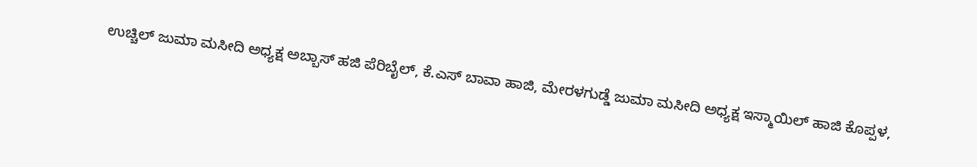ಉಚ್ಚಿಲ್ ಜುಮಾ ಮಸೀದಿ ಅಧ್ಯಕ್ಷ ಅಬ್ಬಾಸ್ ಹಜಿ ಪೆರಿಬೈಲ್, ಕೆ.ಎಸ್ ಬಾವಾ ಹಾಜಿ, ಮೇರಳಗುಡ್ಡೆ ಜುಮಾ ಮಸೀದಿ ಅಧ್ಯಕ್ಷ ಇಸ್ಮಾಯಿಲ್ ಹಾಜಿ ಕೊಪ್ಪಳ,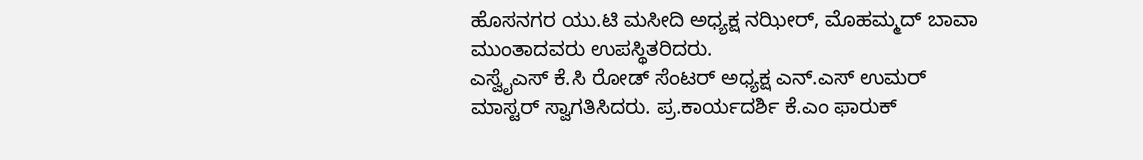ಹೊಸನಗರ ಯು.ಟಿ ಮಸೀದಿ ಅಧ್ಯಕ್ಷ ನಝೀರ್, ಮೊಹಮ್ಮದ್ ಬಾವಾ ಮುಂತಾದವರು ಉಪಸ್ಥಿತರಿದರು.
ಎಸ್ವೈಎಸ್ ಕೆ.ಸಿ ರೋಡ್ ಸೆಂಟರ್ ಅಧ್ಯಕ್ಷ ಎನ್.ಎಸ್ ಉಮರ್ ಮಾಸ್ಟರ್ ಸ್ವಾಗತಿಸಿದರು. ಪ್ರ.ಕಾರ್ಯದರ್ಶಿ ಕೆ.ಎಂ ಫಾರುಕ್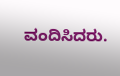ವಂದಿಸಿದರು.